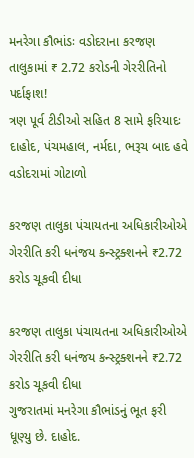મનરેગા કૌભાંડઃ વડોદરાના કરજણ તાલુકામાં ₹ 2.72 કરોડની ગેરરીતિનો પર્દાફાશ!
ત્રણ પૂર્વ ટીડીઓ સહિત 8 સામે ફરિયાદઃ દાહોદ, પંચમહાલ, નર્મદા, ભરૂચ બાદ હવે વડોદરામાં ગોટાળો

કરજણ તાલુકા પંચાયતના અધિકારીઓએ ગેરરીતિ કરી ધનંજય કન્સ્ટ્રક્શનને ₹2.72 કરોડ ચૂકવી દીધા

કરજણ તાલુકા પંચાયતના અધિકારીઓએ ગેરરીતિ કરી ધનંજય કન્સ્ટ્રક્શનને ₹2.72 કરોડ ચૂકવી દીધા
ગુજરાતમાં મનરેગા કૌભાંડનું ભૂત ફરી ધૂણ્યુ છે. દાહોદ.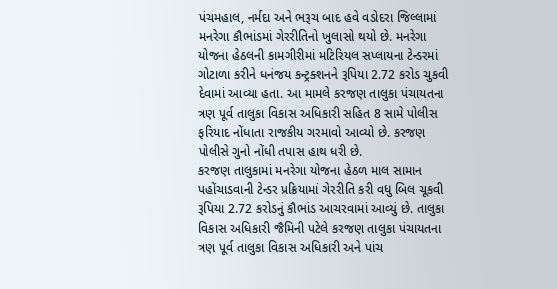પંચમહાલ, નર્મદા અને ભરૂચ બાદ હવે વડોદરા જિલ્લામાં મનરેગા કૌભાંડમાં ગેરરીતિનો ખુલાસો થયો છે. મનરેગા યોજના હેઠલની કામગીરીમાં મટિરિયલ સપ્લાયના ટેન્ડરમાં ગોટાળા કરીને ધનંજય કન્ટ્રક્શનને રૂપિયા 2.72 કરોડ ચુકવી દેવામાં આવ્યા હતા. આ મામલે કરજણ તાલુકા પંચાયતના ત્રણ પૂર્વ તાલુકા વિકાસ અધિકારી સહિત 8 સામે પોલીસ ફરિયાદ નોંધાતા રાજકીય ગરમાવો આવ્યો છે. કરજણ પોલીસે ગુનો નોંધી તપાસ હાથ ધરી છે.
કરજણ તાલુકામાં મનરેગા યોજના હેઠળ માલ સામાન પહોંચાડવાની ટેન્ડર પ્રક્રિયામાં ગેરરીતિ કરી વધુ બિલ ચૂકવી રૂપિયા 2.72 કરોડનું કૌભાંડ આચરવામાં આવ્યું છે. તાલુકા વિકાસ અધિકારી જૈમિની પટેલે કરજણ તાલુકા પંચાયતના ત્રણ પૂર્વ તાલુકા વિકાસ અધિકારી અને પાંચ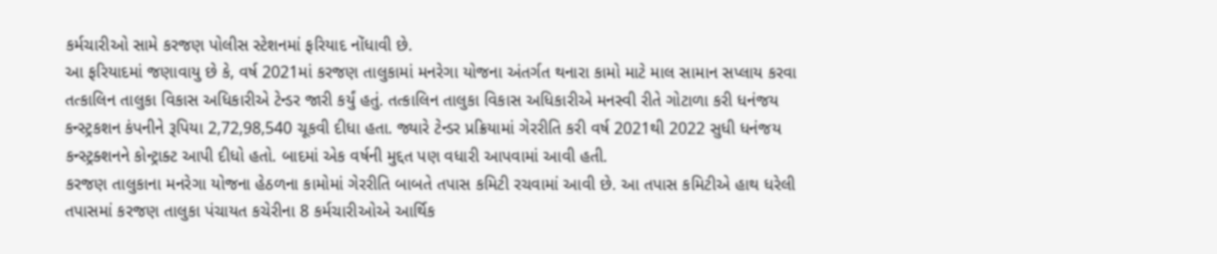કર્મચારીઓ સામે કરજણ પોલીસ સ્ટેશનમાં ફરિયાદ નોંધાવી છે.
આ ફરિયાદમાં જણાવાયુ છે કે, વર્ષ 2021માં કરજણ તાલુકામાં મનરેગા યોજના અંતર્ગત થનારા કામો માટે માલ સામાન સપ્લાય કરવા તત્કાલિન તાલુકા વિકાસ અધિકારીએ ટેન્ડર જારી કર્યું હતું. તત્કાલિન તાલુકા વિકાસ અધિકારીએ મનસ્વી રીતે ગોટાળા કરી ધનંજય કન્સ્ટ્રકશન કંપનીને રૂપિયા 2,72,98,540 ચૂકવી દીધા હતા. જ્યારે ટેન્ડર પ્રક્રિયામાં ગેરરીતિ કરી વર્ષ 2021થી 2022 સુધી ધનંજય કન્સ્ટ્રક્શનને કોન્ટ્રાક્ટ આપી દીધો હતો. બાદમાં એક વર્ષની મુદ્દત પણ વધારી આપવામાં આવી હતી.
કરજણ તાલુકાના મનરેગા યોજના હેઠળના કામોમાં ગેરરીતિ બાબતે તપાસ કમિટી રચવામાં આવી છે. આ તપાસ કમિટીએ હાથ ધરેલી તપાસમાં કરજણ તાલુકા પંચાયત કચેરીના 8 કર્મચારીઓએ આર્થિક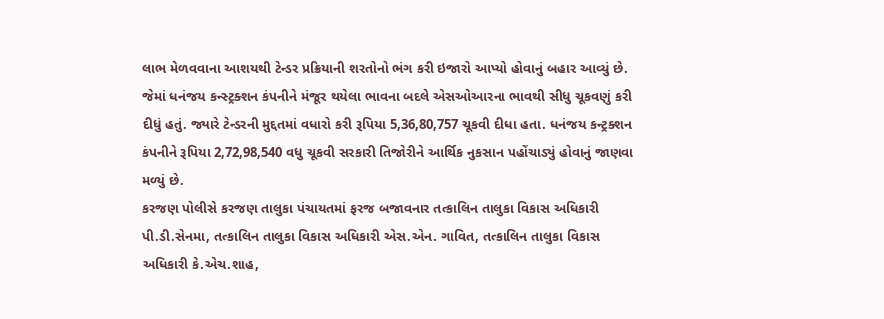લાભ મેળવવાના આશયથી ટેન્ડર પ્રક્રિયાની શરતોનો ભંગ કરી ઇજારો આપ્યો હોવાનું બહાર આવ્યું છે. જેમાં ધનંજય કન્સ્ટ્રક્શન કંપનીને મંજૂર થયેલા ભાવના બદલે એસઓઆરના ભાવથી સીધુ ચૂકવણું કરી દીધું હતું. જ્યારે ટેન્ડરની મુદ્દતમાં વધારો કરી રૂપિયા 5,36,80,757 ચૂકવી દીધા હતા. ધનંજય કન્ટ્રક્શન કંપનીને રૂપિયા 2,72,98,540 વધુ ચૂકવી સરકારી તિજોરીને આર્થિક નુકસાન પહોંચાડ્યું હોવાનું જાણવા મળ્યું છે.
કરજણ પોલીસે કરજણ તાલુકા પંચાયતમાં ફરજ બજાવનાર તત્કાલિન તાલુકા વિકાસ અધિકારી પી.ડી.સેનમા, તત્કાલિન તાલુકા વિકાસ અધિકારી એસ.એન. ગાવિત, તત્કાલિન તાલુકા વિકાસ અધિકારી કે.એચ.શાહ,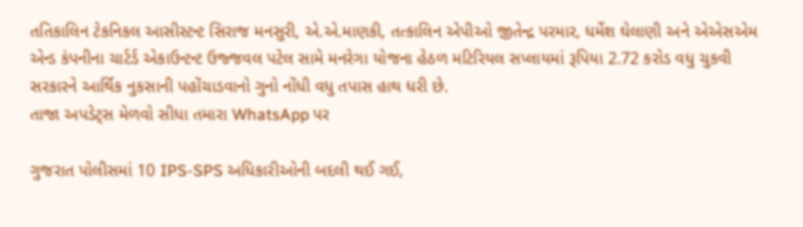તતિકાલિન ટેકનિકલ આસીસ્ટન્ટ સિરાજ મનસુરી, એ.એ.માણકી, તત્કાલિન એપીઓ જીતેન્દ્ર પરમાર, ધર્મેશ ઘેલાણી અને એએસએમ એન્ડ કંપનીના ચાર્ટર્ડ એકાઉન્ટન્ટ ઉજ્જવલ પટેલ સામે મનરેગા યોજના હેઠળ મટિરિયલ સપ્લાયમાં રૂપિયા 2.72 કરોડ વધુ ચુકવી સરકારને આર્થિક નુકસાની પહોંચાડવાનો ગુનો નોંધી વધુ તપાસ હાથ ધરી છે.
તાજા અપડેટ્સ મેળવો સીધા તમારા WhatsApp પર

ગુજરાત પોલીસમાં 10 IPS-SPS અધિકારીઓની બદલી થઈ ગઈ,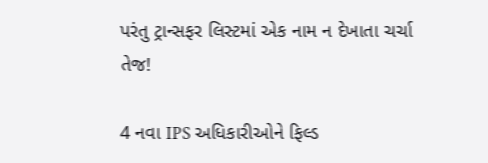પરંતુ ટ્રાન્સફર લિસ્ટમાં એક નામ ન દેખાતા ચર્ચા તેજ!

4 નવા IPS અધિકારીઓને ફિલ્ડ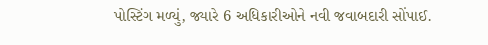પોસ્ટિંગ મળ્યું, જ્યારે 6 અધિકારીઓને નવી જવાબદારી સોંપાઈ.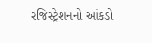રજિસ્ટ્રેશનનો આંકડો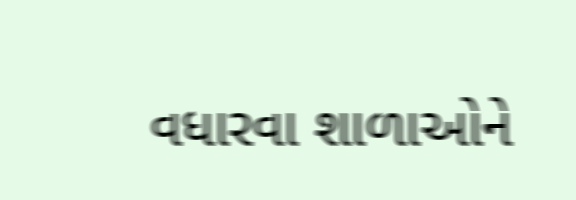વધારવા શાળાઓને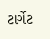ટાર્ગેટ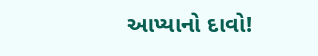આપ્યાનો દાવો!